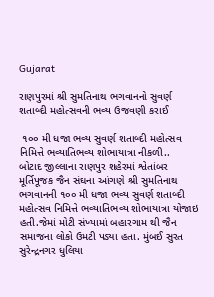Gujarat

રાણપુરમાં શ્રી સુમતિનાથ ભગવાનનો સુવર્ણ શતાબ્દી મહોત્સવની ભવ્ય ઉજવણી કરાઈ

 ૧૦૦ મી ધજા ભવ્ય સુવર્ણ શતાબ્દી મહોત્સવ નિમિત્તે ભવ્યાતિભવ્ય શોભાયાત્રા નીકળી..
બોટાદ જીલ્લાના રાણપુર શહેરમાં શ્વેતાંબર મૂર્તિપૂજક જૈન સંઘના આંગણે શ્રી સુમતિનાથ ભગવાનની ૧૦૦ મી ધજા ભવ્ય સુવર્ણ શતાબ્દી મહોત્સવ નિમિત્તે ભવ્યાતિભવ્ય શોભાયાત્રા યોજાઇ હતી.જેમાં મોટી સંખ્યામાં બહારગામ થી જૈન સમાજના લોકો ઉમટી પડ્યા હતા. મુંબઈ સુરત સુરેન્દ્રનગર ધુલિયા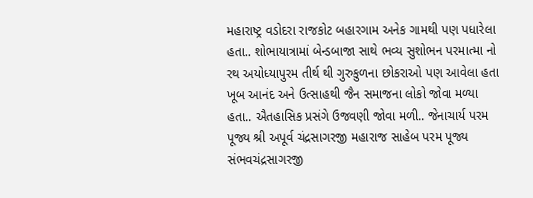મહારાષ્ટ્ર વડોદરા રાજકોટ બહારગામ અનેક ગામથી પણ પધારેલા હતા.. શોભાયાત્રામાં બેન્ડબાજા સાથે ભવ્ય સુશોભન પરમાત્મા નો રથ અયોધ્યાપુરમ તીર્થ થી ગુરુકુળના છોકરાઓ પણ આવેલા હતા ખૂબ આનંદ અને ઉત્સાહથી જૈન સમાજના લોકો જોવા મળ્યા હતા.. ઐતહાસિક પ્રસંગે ઉજવણી જોવા મળી.. જેનાચાર્ય પરમ પૂજ્ય શ્રી અપૂર્વ ચંદ્રસાગરજી મહારાજ સાહેબ પરમ પૂજ્ય સંભવચંદ્રસાગરજી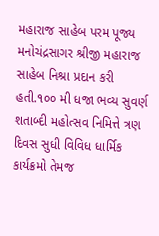મહારાજ સાહેબ પરમ પૂજ્ય મનોચંદ્રસાગર શ્રીજી મહારાજ સાહેબ નિશ્રા પ્રદાન કરી હતી.૧૦૦ મી ધજા ભવ્ય સુવર્ણ શતાબ્દી મહોત્સવ નિમિત્તે ત્રણ દિવસ સુધી વિવિધ ધાર્મિક કાર્યક્રમો તેમજ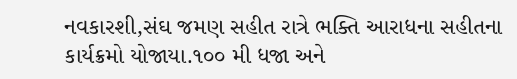નવકારશી,સંઘ જમણ સહીત રાત્રે ભક્તિ આરાધના સહીતના કાર્યક્રમો યોજાયા.૧૦૦ મી ધજા અને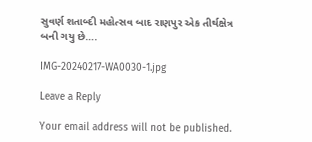સુવર્ણ શતાબ્દી મહોત્સવ બાદ રાણપુર એક તીર્થક્ષેત્ર બની ગયુ છે….

IMG-20240217-WA0030-1.jpg

Leave a Reply

Your email address will not be published.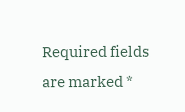Required fields are marked *